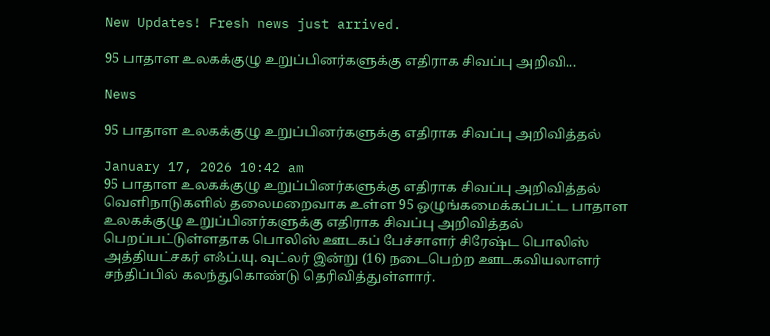New Updates! Fresh news just arrived.

95 பாதாள உலகக்குழு உறுப்பினர்களுக்கு எதிராக சிவப்பு அறிவி...

News

95 பாதாள உலகக்குழு உறுப்பினர்களுக்கு எதிராக சிவப்பு அறிவித்தல்

January 17, 2026 10:42 am
95 பாதாள உலகக்குழு உறுப்பினர்களுக்கு எதிராக சிவப்பு அறிவித்தல்
வெளிநாடுகளில் தலைமறைவாக உள்ள 95 ஒழுங்கமைக்கப்பட்ட பாதாள உலகக்குழு உறுப்பினர்களுக்கு எதிராக சிவப்பு அறிவித்தல் பெறப்பட்டுள்ளதாக பொலிஸ் ஊடகப் பேச்சாளர் சிரேஷ்ட பொலிஸ் அத்தியட்சகர் எஃப்.யு. வுட்லர் இன்று (16) நடைபெற்ற ஊடகவியலாளர் சந்திப்பில் கலந்துகொண்டு தெரிவித்துள்ளார்.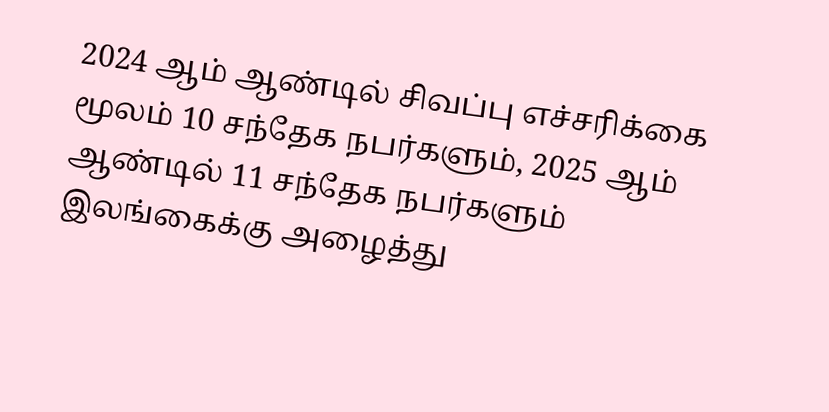2024 ஆம் ஆண்டில் சிவப்பு எச்சரிக்கை மூலம் 10 சந்தேக நபர்களும், 2025 ஆம் ஆண்டில் 11 சந்தேக நபர்களும் இலங்கைக்கு அழைத்து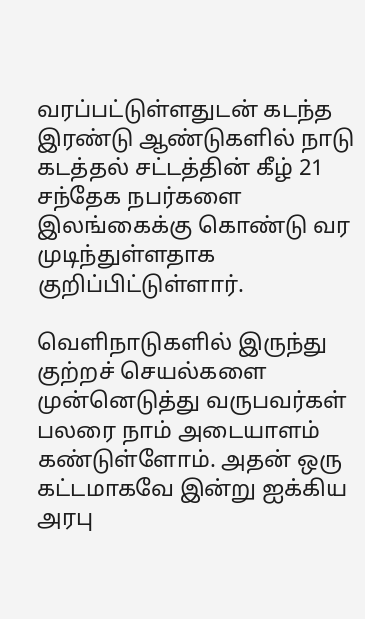வரப்பட்டுள்ளதுடன் கடந்த இரண்டு ஆண்டுகளில் நாடு கடத்தல் சட்டத்தின் கீழ் 21 சந்தேக நபர்களை இலங்கைக்கு கொண்டு வர முடிந்துள்ளதாக குறிப்பிட்டுள்ளார்.

வெளிநாடுகளில் இருந்து குற்றச் செயல்களை முன்னெடுத்து வருபவர்கள் பலரை நாம் அடையாளம் கண்டுள்ளோம். அதன் ஒரு கட்டமாகவே இன்று ஐக்கிய அரபு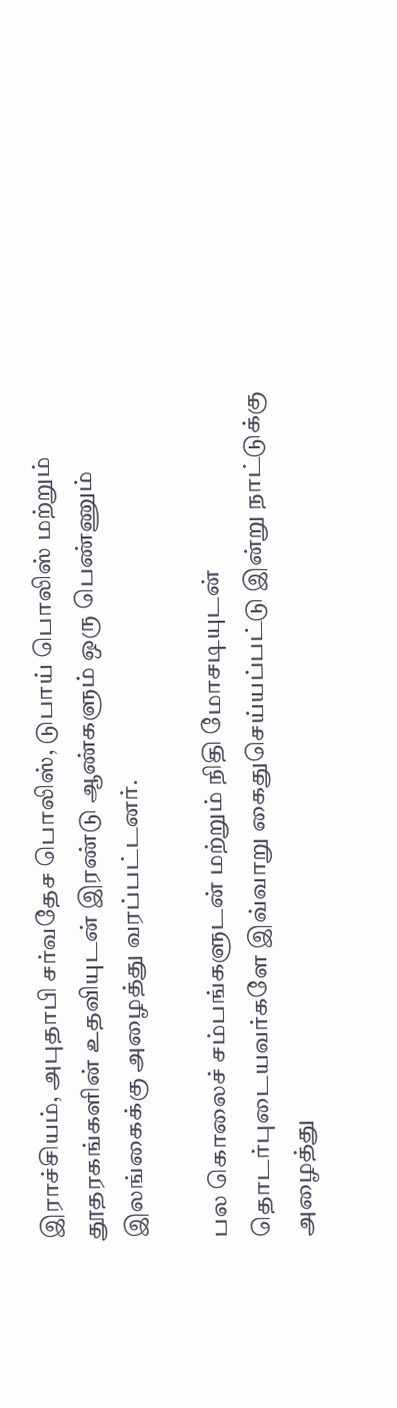இராச்சியம், அபுதாபி சர்வதேச பொலிஸ், டுபாய் பொலிஸ் மற்றும் தூதரகங்களின் உதவியுடன் இரண்டு ஆண்களும் ஒரு பெண்ணும் இலங்கைக்கு அழைத்து வரப்பட்டனர்.

பல கொலைச் சம்பங்களுடன் மற்றும் நிதி மோசடியுடன் தொடர்புடையவர்களே இவ்வாறு கைதுசெய்யப்பட்டு இன்று நாட்டுக்கு அழைத்து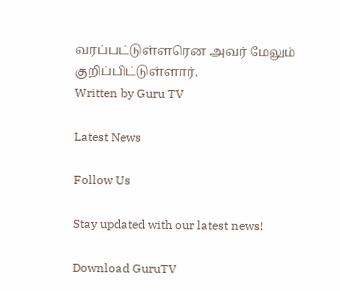வரப்பட்டுள்ளரென அவர் மேலும் குறிப்பிட்டுள்ளார்.
Written by Guru TV

Latest News

Follow Us

Stay updated with our latest news!

Download GuruTV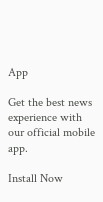App

Get the best news experience with our official mobile app.

Install Now